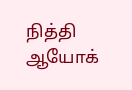நித்தி ஆயோக்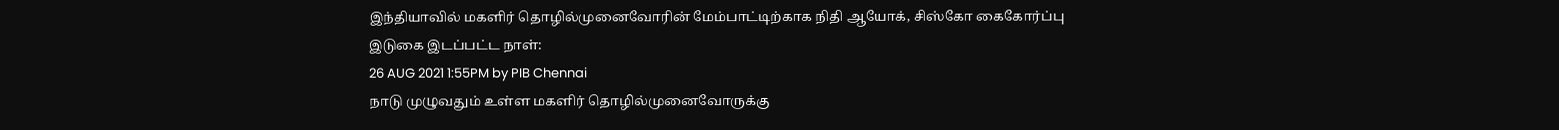இந்தியாவில் மகளிர் தொழில்முனைவோரின் மேம்பாட்டிற்காக நிதி ஆயோக், சிஸ்கோ கைகோர்ப்பு
இடுகை இடப்பட்ட நாள்:
26 AUG 2021 1:55PM by PIB Chennai
நாடு முழுவதும் உள்ள மகளிர் தொழில்முனைவோருக்கு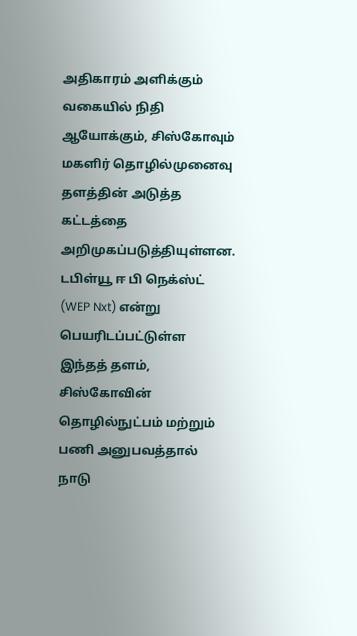அதிகாரம் அளிக்கும் வகையில் நிதி ஆயோக்கும், சிஸ்கோவும் மகளிர் தொழில்முனைவு தளத்தின் அடுத்த கட்டத்தை அறிமுகப்படுத்தியுள்ளன. டபிள்யூ ஈ பி நெக்ஸ்ட் (WEP Nxt) என்று பெயரிடப்பட்டுள்ள இந்தத் தளம், சிஸ்கோவின் தொழில்நுட்பம் மற்றும் பணி அனுபவத்தால் நாடு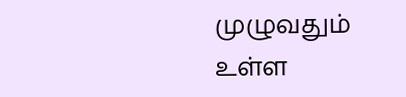முழுவதும் உள்ள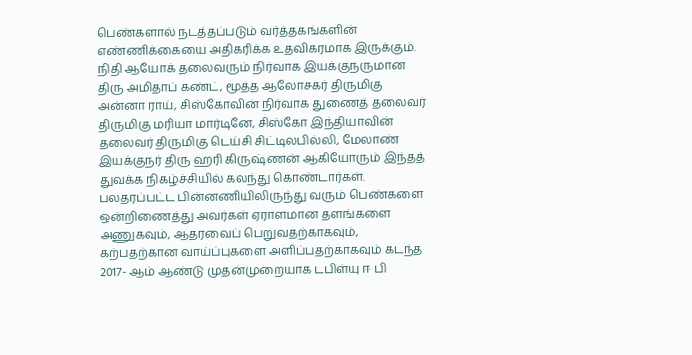பெண்களால் நடத்தப்படும் வர்த்தகங்களின் எண்ணிக்கையை அதிகரிக்க உதவிகரமாக இருக்கும்.
நிதி ஆயோக் தலைவரும் நிர்வாக இயக்குநருமான திரு அமிதாப் கண்ட், மூத்த ஆலோசகர் திருமிகு அன்னா ராய், சிஸ்கோவின் நிர்வாக துணைத் தலைவர் திருமிகு மரியா மார்டினே, சிஸ்கோ இந்தியாவின் தலைவர் திருமிகு டெய்சி சிட்டிலபில்லி, மேலாண் இயக்குநர் திரு ஹரி கிருஷ்ணன் ஆகியோரும் இந்தத் துவக்க நிகழ்ச்சியில் கலந்து கொண்டார்கள்.
பலதரப்பட்ட பின்னணியிலிருந்து வரும் பெண்களை ஒன்றிணைத்து அவர்கள் ஏராளமான தளங்களை அணுகவும், ஆதரவைப் பெறுவதற்காகவும், கற்பதற்கான வாய்ப்புகளை அளிப்பதற்காகவும் கடந்த 2017- ஆம் ஆண்டு முதன்முறையாக டபிள்யு ஈ பி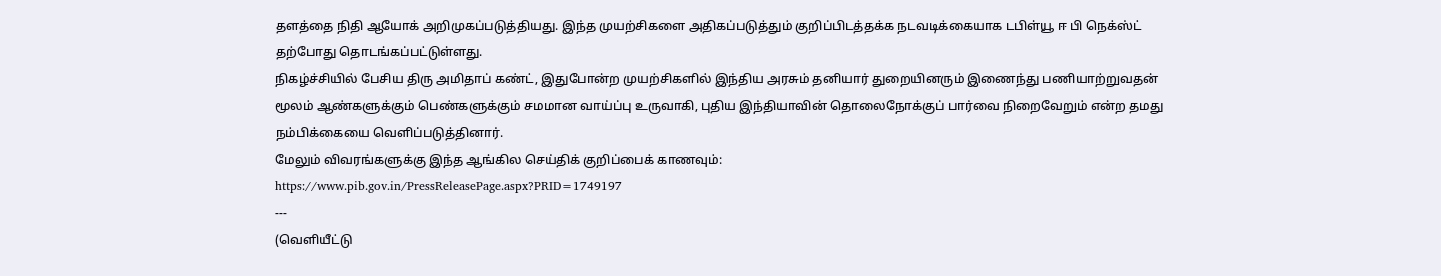தளத்தை நிதி ஆயோக் அறிமுகப்படுத்தியது. இந்த முயற்சிகளை அதிகப்படுத்தும் குறிப்பிடத்தக்க நடவடிக்கையாக டபிள்யூ ஈ பி நெக்ஸ்ட் தற்போது தொடங்கப்பட்டுள்ளது.
நிகழ்ச்சியில் பேசிய திரு அமிதாப் கண்ட், இதுபோன்ற முயற்சிகளில் இந்திய அரசும் தனியார் துறையினரும் இணைந்து பணியாற்றுவதன் மூலம் ஆண்களுக்கும் பெண்களுக்கும் சமமான வாய்ப்பு உருவாகி, புதிய இந்தியாவின் தொலைநோக்குப் பார்வை நிறைவேறும் என்ற தமது நம்பிக்கையை வெளிப்படுத்தினார்.
மேலும் விவரங்களுக்கு இந்த ஆங்கில செய்திக் குறிப்பைக் காணவும்:
https://www.pib.gov.in/PressReleasePage.aspx?PRID=1749197
---
(வெளியீட்டு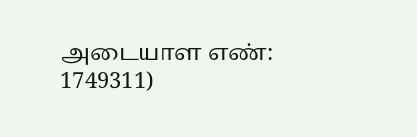அடையாள எண்: 1749311)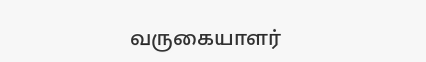வருகையாளர்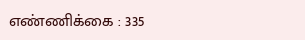எண்ணிக்கை : 335